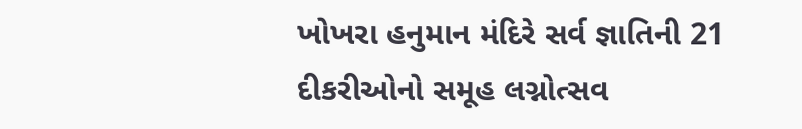ખોખરા હનુમાન મંદિરે સર્વ જ્ઞાતિની 21 દીકરીઓનો સમૂહ લગ્નોત્સવ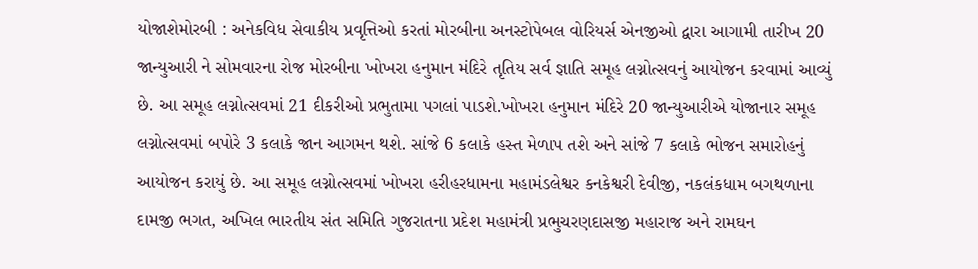યોજાશેમોરબી : અનેકવિધ સેવાકીય પ્રવૃત્તિઓ કરતાં મોરબીના અનસ્ટોપેબલ વોરિયર્સ એનજીઓ દ્વારા આગામી તારીખ 20 જાન્યુઆરી ને સોમવારના રોજ મોરબીના ખોખરા હનુમાન મંદિરે તૃતિય સર્વ જ્ઞાતિ સમૂહ લગ્નોત્સવનું આયોજન કરવામાં આવ્યું છે. આ સમૂહ લગ્નોત્સવમાં 21 દીકરીઓ પ્રભુતામા પગલાં પાડશે.ખોખરા હનુમાન મંદિરે 20 જાન્યુઆરીએ યોજાનાર સમૂહ લગ્નોત્સવમાં બપોરે 3 કલાકે જાન આગમન થશે. સાંજે 6 કલાકે હસ્ત મેળાપ તશે અને સાંજે 7 કલાકે ભોજન સમારોહનું આયોજન કરાયું છે. આ સમૂહ લગ્નોત્સવમાં ખોખરા હરીહરધામના મહામંડલેશ્વર કનકેશ્વરી દેવીજી, નકલંકધામ બગથળાના દામજી ભગત, અખિલ ભારતીય સંત સમિતિ ગુજરાતના પ્રદેશ મહામંત્રી પ્રભુચરણદાસજી મહારાજ અને રામઘન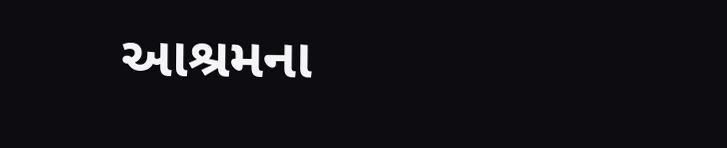આશ્રમના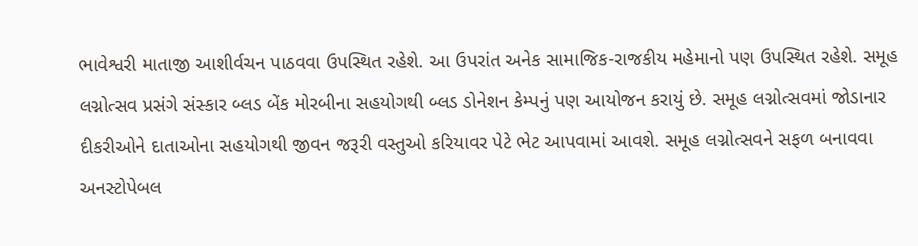ભાવેશ્વરી માતાજી આશીર્વચન પાઠવવા ઉપસ્થિત રહેશે. આ ઉપરાંત અનેક સામાજિક-રાજકીય મહેમાનો પણ ઉપસ્થિત રહેશે. સમૂહ લગ્નોત્સવ પ્રસંગે સંસ્કાર બ્લડ બેંક મોરબીના સહયોગથી બ્લડ ડોનેશન કેમ્પનું પણ આયોજન કરાયું છે. સમૂહ લગ્નોત્સવમાં જોડાનાર દીકરીઓને દાતાઓના સહયોગથી જીવન જરૂરી વસ્તુઓ કરિયાવર પેટે ભેટ આપવામાં આવશે. સમૂહ લગ્નોત્સવને સફળ બનાવવા અનસ્ટોપેબલ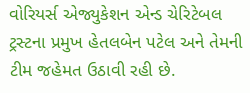વોરિયર્સ એજ્યુકેશન એન્ડ ચેરિટેબલ ટ્રસ્ટના પ્રમુખ હેતલબેન પટેલ અને તેમની ટીમ જહેમત ઉઠાવી રહી છે.